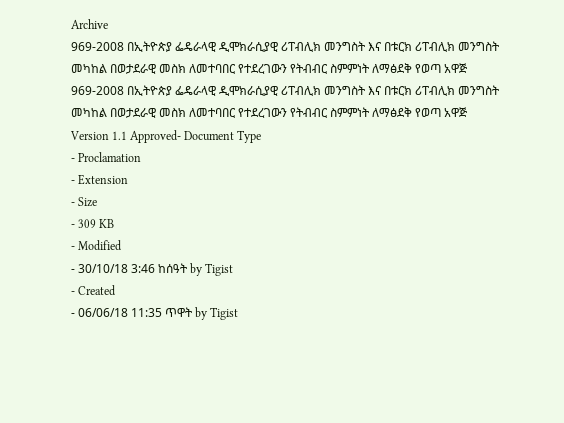Archive
969-2008 በኢትዮጵያ ፌዴራላዊ ዲሞክራሲያዊ ሪፐብሊክ መንግስት እና በቱርክ ሪፐብሊክ መንግስት መካከል በወታደራዊ መስክ ለመተባበር የተደረገውን የትብብር ስምምነት ለማፅደቅ የወጣ አዋጅ
969-2008 በኢትዮጵያ ፌዴራላዊ ዲሞክራሲያዊ ሪፐብሊክ መንግስት እና በቱርክ ሪፐብሊክ መንግስት መካከል በወታደራዊ መስክ ለመተባበር የተደረገውን የትብብር ስምምነት ለማፅደቅ የወጣ አዋጅ
Version 1.1 Approved- Document Type
- Proclamation
- Extension
- Size
- 309 KB
- Modified
- 30/10/18 3:46 ከሰዓት by Tigist
- Created
- 06/06/18 11:35 ጥዋት by Tigist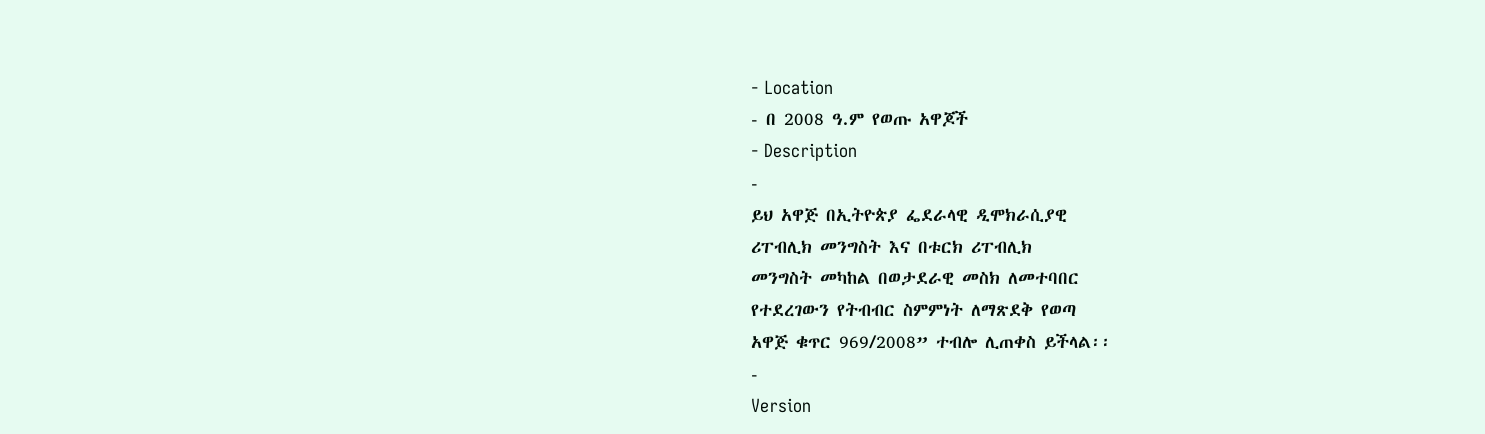- Location
- በ 2008 ዓ.ም የወጡ አዋጆች
- Description
-
ይህ አዋጅ በኢትዮጵያ ፌደራላዊ ዲሞክራሲያዊ
ሪፐብሊክ መንግስት እና በቱርክ ሪፐብሊክ
መንግስት መካከል በወታደራዊ መስክ ለመተባበር
የተደረገውን የትብብር ስምምነት ለማጽደቅ የወጣ
አዋጅ ቁጥር 969/2008” ተብሎ ሊጠቀስ ይችላል፡፡
-
Version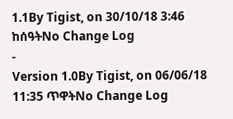1.1By Tigist, on 30/10/18 3:46 ከሰዓትNo Change Log
-
Version 1.0By Tigist, on 06/06/18 11:35 ጥዋትNo Change Log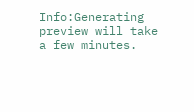Info:Generating preview will take a few minutes.